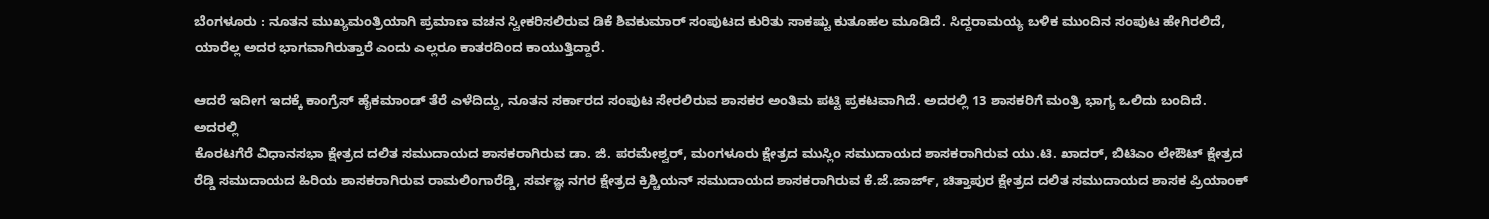ಬೆಂಗಳೂರು : ನೂತನ ಮುಖ್ಯಮಂತ್ರಿಯಾಗಿ ಪ್ರಮಾಣ ವಚನ ಸ್ವೀಕರಿಸಲಿರುವ ಡಿಕೆ ಶಿವಕುಮಾರ್ ಸಂಪುಟದ ಕುರಿತು ಸಾಕಷ್ಟು ಕುತೂಹಲ ಮೂಡಿದೆ. ಸಿದ್ದರಾಮಯ್ಯ ಬಳಿಕ ಮುಂದಿನ ಸಂಪುಟ ಹೇಗಿರಲಿದೆ, ಯಾರೆಲ್ಲ ಅದರ ಭಾಗವಾಗಿರುತ್ತಾರೆ ಎಂದು ಎಲ್ಲರೂ ಕಾತರದಿಂದ ಕಾಯುತ್ತಿದ್ದಾರೆ.

ಆದರೆ ಇದೀಗ ಇದಕ್ಕೆ ಕಾಂಗ್ರೆಸ್ ಹೈಕಮಾಂಡ್ ತೆರೆ ಎಳೆದಿದ್ದು, ನೂತನ ಸರ್ಕಾರದ ಸಂಪುಟ ಸೇರಲಿರುವ ಶಾಸಕರ ಅಂತಿಮ ಪಟ್ಟಿ ಪ್ರಕಟವಾಗಿದೆ. ಅದರಲ್ಲಿ 13 ಶಾಸಕರಿಗೆ ಮಂತ್ರಿ ಭಾಗ್ಯ ಒಲಿದು ಬಂದಿದೆ. ಅದರಲ್ಲಿ
ಕೊರಟಗೆರೆ ವಿಧಾನಸಭಾ ಕ್ಷೇತ್ರದ ದಲಿತ ಸಮುದಾಯದ ಶಾಸಕರಾಗಿರುವ ಡಾ. ಜಿ. ಪರಮೇಶ್ವರ್, ಮಂಗಳೂರು ಕ್ಷೇತ್ರದ ಮುಸ್ಲಿಂ ಸಮುದಾಯದ ಶಾಸಕರಾಗಿರುವ ಯು.ಟಿ. ಖಾದರ್, ಬಿಟಿಎಂ ಲೇಔಟ್ ಕ್ಷೇತ್ರದ ರೆಡ್ಡಿ ಸಮುದಾಯದ ಹಿರಿಯ ಶಾಸಕರಾಗಿರುವ ರಾಮಲಿಂಗಾರೆಡ್ಡಿ, ಸರ್ವಜ್ಞ ನಗರ ಕ್ಷೇತ್ರದ ಕ್ರಿಶ್ಚಿಯನ್ ಸಮುದಾಯದ ಶಾಸಕರಾಗಿರುವ ಕೆ.ಜೆ.ಜಾರ್ಜ್, ಚಿತ್ತಾಪುರ ಕ್ಷೇತ್ರದ ದಲಿತ ಸಮುದಾಯದ ಶಾಸಕ ಪ್ರಿಯಾಂಕ್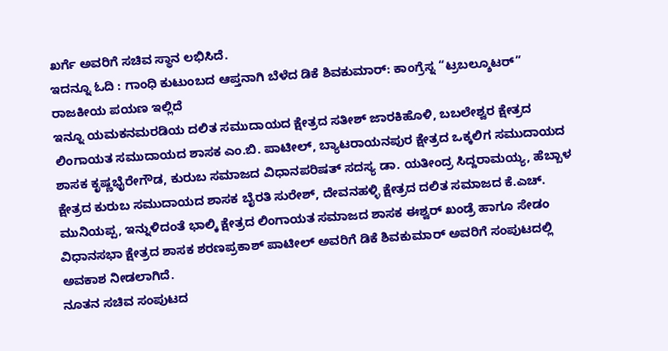ಖರ್ಗೆ ಅವರಿಗೆ ಸಚಿವ ಸ್ಥಾನ ಲಭಿಸಿದೆ.
ಇದನ್ನೂ ಓದಿ : ಗಾಂಧಿ ಕುಟುಂಬದ ಆಪ್ತನಾಗಿ ಬೆಳೆದ ಡಿಕೆ ಶಿವಕುಮಾರ್: ಕಾಂಗ್ರೆಸ್ನ “ಟ್ರಬಲ್ಶೂಟರ್” ರಾಜಕೀಯ ಪಯಣ ಇಲ್ಲಿದೆ
ಇನ್ನೂ ಯಮಕನಮರಡಿಯ ದಲಿತ ಸಮುದಾಯದ ಕ್ಷೇತ್ರದ ಸತೀಶ್ ಜಾರಕಿಹೊಳಿ, ಬಬಲೇಶ್ವರ ಕ್ಷೇತ್ರದ ಲಿಂಗಾಯತ ಸಮುದಾಯದ ಶಾಸಕ ಎಂ.ಬಿ. ಪಾಟೀಲ್, ಬ್ಯಾಟರಾಯನಪುರ ಕ್ಷೇತ್ರದ ಒಕ್ಕಲಿಗ ಸಮುದಾಯದ ಶಾಸಕ ಕೃಷ್ಣಭೈರೇಗೌಡ, ಕುರುಬ ಸಮಾಜದ ವಿಧಾನಪರಿಷತ್ ಸದಸ್ಯ ಡಾ. ಯತೀಂದ್ರ ಸಿದ್ದರಾಮಯ್ಯ, ಹೆಬ್ಬಾಳ ಕ್ಷೇತ್ರದ ಕುರುಬ ಸಮುದಾಯದ ಶಾಸಕ ಬೈರತಿ ಸುರೇಶ್, ದೇವನಹಳ್ಳಿ ಕ್ಷೇತ್ರದ ದಲಿತ ಸಮಾಜದ ಕೆ.ಎಚ್. ಮುನಿಯಪ್ಪ, ಇನ್ನುಳಿದಂತೆ ಭಾಲ್ಕಿ ಕ್ಷೇತ್ರದ ಲಿಂಗಾಯತ ಸಮಾಜದ ಶಾಸಕ ಈಶ್ವರ್ ಖಂಡ್ರೆ ಹಾಗೂ ಸೇಡಂ ವಿಧಾನಸಭಾ ಕ್ಷೇತ್ರದ ಶಾಸಕ ಶರಣಪ್ರಕಾಶ್ ಪಾಟೀಲ್ ಅವರಿಗೆ ಡಿಕೆ ಶಿವಕುಮಾರ್ ಅವರಿಗೆ ಸಂಪುಟದಲ್ಲಿ ಅವಕಾಶ ನೀಡಲಾಗಿದೆ.
ನೂತನ ಸಚಿವ ಸಂಪುಟದ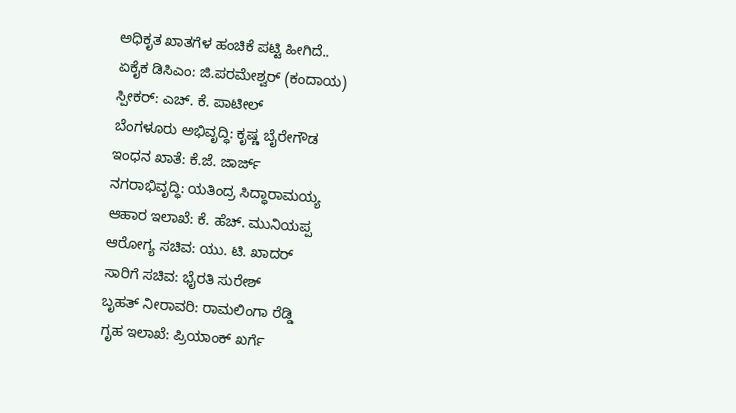ಅಧಿಕೃತ ಖಾತಗೆಳ ಹಂಚಿಕೆ ಪಟ್ಟಿ ಹೀಗಿದೆ..
ಏಕೈಕ ಡಿಸಿಎಂ: ಜಿ.ಪರಮೇಶ್ವರ್ (ಕಂದಾಯ)
ಸ್ಪೀಕರ್: ಎಚ್. ಕೆ. ಪಾಟೀಲ್
ಬೆಂಗಳೂರು ಅಭಿವೃದ್ಧಿ: ಕೃಷ್ಣ ಬೈರೇಗೌಡ
ಇಂಧನ ಖಾತೆ: ಕೆ.ಜೆ. ಜಾರ್ಜ್
ನಗರಾಭಿವೃದ್ಧಿ: ಯತಿಂದ್ರ ಸಿದ್ಧಾರಾಮಯ್ಯ
ಆಹಾರ ಇಲಾಖೆ: ಕೆ. ಹೆಚ್. ಮುನಿಯಪ್ಪ
ಆರೋಗ್ಯ ಸಚಿವ: ಯು. ಟಿ. ಖಾದರ್
ಸಾರಿಗೆ ಸಚಿವ: ಭೈರತಿ ಸುರೇಶ್
ಬೃಹತ್ ನೀರಾವರಿ: ರಾಮಲಿಂಗಾ ರೆಡ್ಡಿ
ಗೃಹ ಇಲಾಖೆ: ಪ್ರಿಯಾಂಕ್ ಖರ್ಗೆ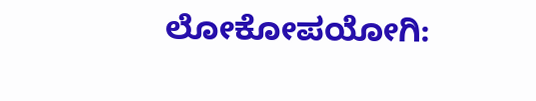ಲೋಕೋಪಯೋಗಿ: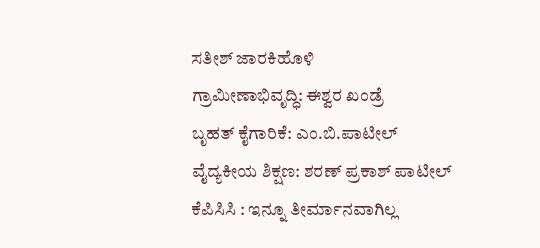ಸತೀಶ್ ಜಾರಕಿಹೊಳಿ
ಗ್ರಾಮೀಣಾಭಿವೃದ್ಧಿ: ಈಶ್ವರ ಖಂಡ್ರೆ
ಬೃಹತ್ ಕೈಗಾರಿಕೆ: ಎಂ.ಬಿ.ಪಾಟೀಲ್
ವೈದ್ಯಕೀಯ ಶಿಕ್ಷಣ: ಶರಣ್ ಪ್ರಕಾಶ್ ಪಾಟೀಲ್
ಕೆಪಿಸಿಸಿ : ಇನ್ನೂ ತೀರ್ಮಾನವಾಗಿಲ್ಲ